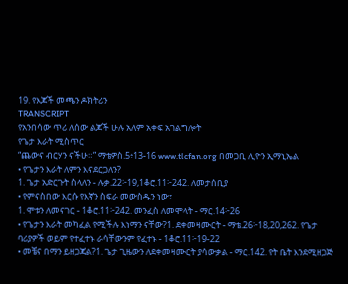19. የእጆች መጫን ዶክትሪን
TRANSCRIPT
የአንበሳው ጥሪ ለሰው ልጆች ሁሉ አለም አቀፍ አገልግሎት
የጌታ እራት ሚስጥር
“ጨውና ብርሃን ናችሁ።” ማቴዎስ.5፥13-16 www.tlcfan.org በመጋቢ ሊዮን ኢማኒኤል
• የጌታን እራት ለምን እናደርጋለን?
1. ጌታ አድርጉት ስላለን - ሉቃ.22፦19,1ቆሮ.11፦242. ለመታሰቢያ
• የምናስበው እርሱ የእኛን ስፍራ መውስዱን ነው፣
1. ሞቱን ለመናገር - 1ቆሮ.11፦242. መንፈስ ለመሞላት - ማር.14፦26
• የጌታን እራት መካፈል የሚችሉ እነማን ናቸው?1. ደቀመዛሙርት - ማቴ.26፦18,20,262. የጌታ ባሪያዎች ወይም የተፈተኑ ራሳቸውንም የፈተኑ - 1ቆሮ.11፦19-22
• መቼና በማን ይዘጋጃል?1. ጌታ ጊዜውን ለደቀመዛሙርት ያሳውቃል - ማር.142. የት ቤት እንደሚዘጋጅ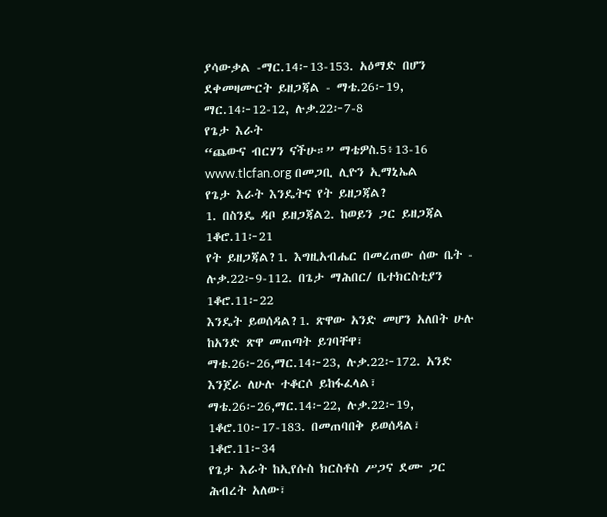ያሳውቃል -ማር.14፦13-153. አዕማድ በሆን ደቀመዛሙርት ይዘጋጃል - ማቴ.26፦19, ማር.14፦12-12, ሉቃ.22፦7-8
የጌታ እራት
“ጨውና ብርሃን ናችሁ።” ማቴዎስ.5፥13-16 www.tlcfan.org በመጋቢ ሊዮን ኢማኒኤል
የጌታ እራት እንዴትና የት ይዘጋጃል?
1. በስንዴ ዳቦ ይዘጋጃል2. ከወይን ጋር ይዘጋጃል 1ቆሮ.11፦21
የት ይዘጋጃል?1. እግዚአብሔር በመረጠው ሰው ቤት - ሉቃ.22፦9-112. በጌታ ማሕበር/ ቤተክርስቲያን 1ቆሮ.11፦22
እንዴት ይወሰዳል?1. ጽዋው አንድ መሆን አለበት ሁሉ ከአንድ ጽዋ መጠጣት ይገባቸዋ፣
ማቴ.26፦26,ማር.14፦23, ሉቃ.22፦172. አንድ እንጀራ ለሁሉ ተቆርሶ ይከፋፈላል፣ ማቴ.26፦26,ማር.14፦22, ሉቃ.22፦19,
1ቆሮ.10፦17-183. በመጠባበቅ ይወሰዳል፣ 1ቆሮ.11፦34
የጌታ እራት ከኢየሱስ ክርስቶስ ሥጋና ደሙ ጋር ሕብረት አለው፣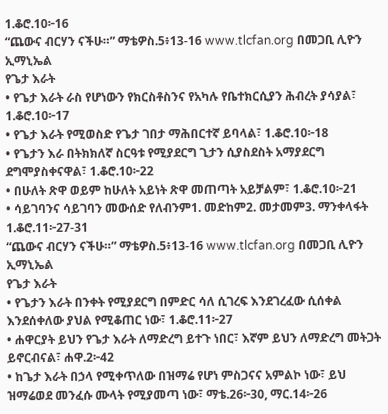1.ቆሮ.10፦16
“ጨውና ብርሃን ናችሁ።” ማቴዎስ.5፥13-16 www.tlcfan.org በመጋቢ ሊዮን ኢማኒኤል
የጌታ እራት
• የጌታ እራት ራስ የሆነውን የክርስቶስንና የአካሉ የቤተክርሲያን ሕብረት ያሳያል፣ 1.ቆሮ.10፦17
• የጌታ እራት የሚወስድ የጌታ ገበታ ማሕበርተኛ ይባላል፣ 1.ቆሮ.10፦18
• የጌታን እራ በትክክለኛ ስርዓቱ የሚያደርግ ጊታን ሲያስደስት አማያደርግ ደግሞያስቀናዋል፣ 1.ቆሮ.10፦22
• በሁለት ጽዋ ወይም ከሁለት አይነት ጽዋ መጠጣት አይቻልም፣ 1.ቆሮ.10፦21
• ሳይገባንና ሳይገባን መውሰድ የለብንም1. መድከም2. መታመም3. ማንቀላፋት 1.ቆሮ.11፦27-31
“ጨውና ብርሃን ናችሁ።” ማቴዎስ.5፥13-16 www.tlcfan.org በመጋቢ ሊዮን ኢማኒኤል
የጌታ እራት
• የጌታን እራት በንቀት የሚያደርግ በምድር ሳለ ሲገረፍ እንደገረፈው ሲሰቀል እንደሰቀለው ያህል የሚቆጠር ነው፣ 1.ቆሮ.11፦27
• ሐዋርያት ይህን የጌታ እራት ለማድረግ ይተጉ ነበር፣ እኛም ይህን ለማድረግ መትጋት ይኖርብናል፣ ሐዋ.2፦42
• ከጌታ እራት በኃላ የሚቀጥለው በዝማሬ የሆነ ምስጋናና አምልኮ ነው፣ ይህ ዝማሬወደ መንፈሱ ሙላት የሚያመጣ ነው፣ ማቴ.26፦30, ማር.14፦26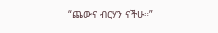“ጨውና ብርሃን ናችሁ።”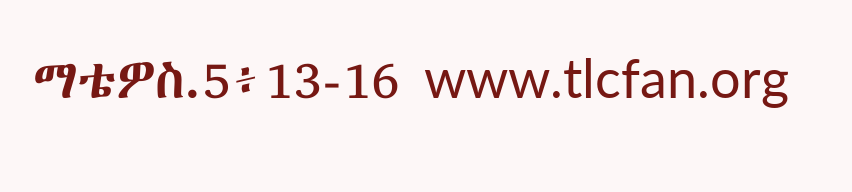ማቴዎስ.5፥13-16 www.tlcfan.org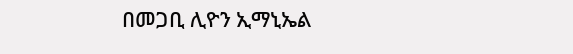በመጋቢ ሊዮን ኢማኒኤል